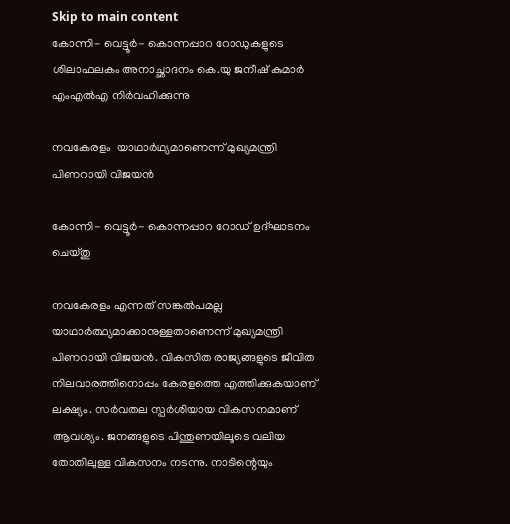Skip to main content
കോന്നി- വെട്ടൂര്‍- കൊന്നപ്പാറ റോഡുകളുടെ ശിലാഫലകം അനാച്ഛാദനം കെ.യു ജനീഷ് കുമാര്‍ എംഎല്‍എ നിര്‍വഹിക്കുന്നു

നവകേരളം  യാഥാര്‍ഥ്യമാണെന്ന് മുഖ്യമന്ത്രി  പിണറായി വിജയന്‍

കോന്നി- വെട്ടൂര്‍- കൊന്നപ്പാറ റോഡ് ഉദ്ഘാടനം ചെയ്തു

നവകേരളം എന്നത് സങ്കല്‍പമല്ല യാഥാര്‍ത്ഥ്യമാക്കാനുള്ളതാണെന്ന് മുഖ്യമന്ത്രി പിണറായി വിജയന്‍. വികസിത രാജ്യങ്ങളുടെ ജീവിത നിലവാരത്തിനൊപ്പം കേരളത്തെ എത്തിക്കുകയാണ് ലക്ഷ്യം. സര്‍വതല സ്പര്‍ശിയായ വികസനമാണ് ആവശ്യം. ജനങ്ങളുടെ പിന്തുണയിലൂടെ വലിയ തോതിലുള്ള വികസനം നടന്നു. നാടിന്റെയും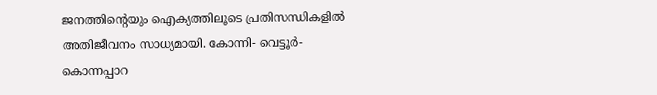ജനത്തിന്റെയും ഐക്യത്തിലൂടെ പ്രതിസന്ധികളില്‍ അതിജീവനം സാധ്യമായി. കോന്നി- വെട്ടൂര്‍- കൊന്നപ്പാറ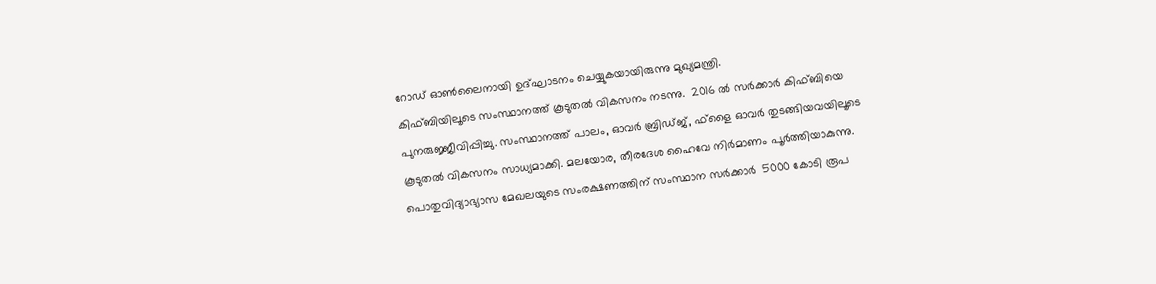റോഡ് ഓണ്‍ലൈനായി ഉദ്ഘാടനം ചെയ്യുകയായിരുന്നു മുഖ്യമന്ത്രി.
കിഫ്ബിയിലൂടെ സംസ്ഥാനത്ത് കൂടുതല്‍ വികസനം നടന്നു.  2016 ല്‍ സര്‍ക്കാര്‍ കിഫ്ബിയെ പുനരുജ്ജീവിപ്പിച്ചു. സംസ്ഥാനത്ത് പാലം, ഓവര്‍ ബ്രിഡ്ജ്, ഫ്‌ളൈ ഓവര്‍ തുടങ്ങിയവയിലൂടെ കൂടുതല്‍ വികസനം സാധ്യമാക്കി. മലയോര, തീരദേശ ഹൈവേ നിര്‍മാണം പൂര്‍ത്തിയാകുന്നു.  പൊതുവിദ്യാഭ്യാസ മേഖലയുടെ സംരക്ഷണത്തിന് സംസ്ഥാന സര്‍ക്കാര്‍  5000 കോടി രൂപ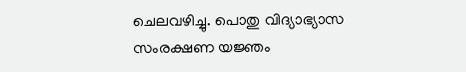ചെലവഴിച്ചു. പൊതു വിദ്യാഭ്യാസ സംരക്ഷണ യജ്ഞം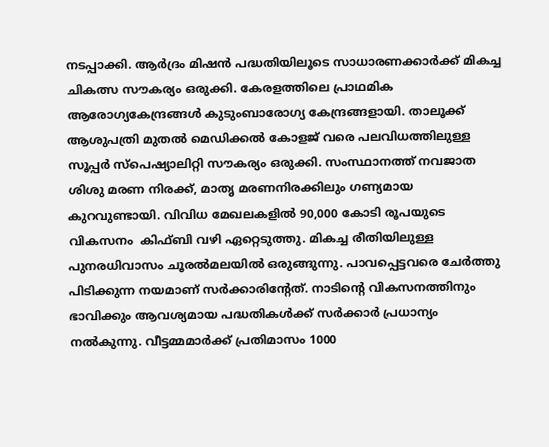നടപ്പാക്കി. ആര്‍ദ്രം മിഷന്‍ പദ്ധതിയിലൂടെ സാധാരണക്കാര്‍ക്ക് മികച്ച ചികത്സ സൗകര്യം ഒരുക്കി. കേരളത്തിലെ പ്രാഥമിക ആരോഗ്യകേന്ദ്രങ്ങള്‍ കുടുംബാരോഗ്യ കേന്ദ്രങ്ങളായി. താലൂക്ക് ആശുപത്രി മുതല്‍ മെഡിക്കല്‍ കോളജ് വരെ പലവിധത്തിലുള്ള സൂപ്പര്‍ സ്‌പെഷ്യാലിറ്റി സൗകര്യം ഒരുക്കി. സംസ്ഥാനത്ത് നവജാത ശിശു മരണ നിരക്ക്, മാതൃ മരണനിരക്കിലും ഗണ്യമായ കുറവുണ്ടായി. വിവിധ മേഖലകളില്‍ 90,000 കോടി രൂപയുടെ വികസനം  കിഫ്ബി വഴി ഏറ്റെടുത്തു. മികച്ച രീതിയിലുള്ള പുനരധിവാസം ചൂരല്‍മലയില്‍ ഒരുങ്ങുന്നു. പാവപ്പെട്ടവരെ ചേര്‍ത്തു പിടിക്കുന്ന നയമാണ് സര്‍ക്കാരിന്റേത്. നാടിന്റെ വികസനത്തിനും ഭാവിക്കും ആവശ്യമായ പദ്ധതികള്‍ക്ക് സര്‍ക്കാര്‍ പ്രധാന്യം നല്‍കുന്നു. വീട്ടമ്മമാര്‍ക്ക് പ്രതിമാസം 1000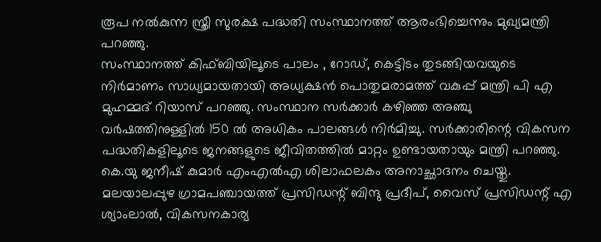രൂപ നല്‍കുന്ന സ്ത്രീ സുരക്ഷ പദ്ധതി സംസ്ഥാനത്ത് ആരംഭിച്ചെന്നും മുഖ്യമന്ത്രി പറഞ്ഞു.
സംസ്ഥാനത്ത് കിഫ്ബിയിലൂടെ പാലം , റോഡ്, കെട്ടിടം തുടങ്ങിയവയുടെ നിര്‍മാണം സാധ്യമായതായി അധ്യക്ഷന്‍ പൊതുമരാമത്ത് വകുപ്പ് മന്ത്രി പി എ മുഹമ്മദ് റിയാസ് പറഞ്ഞു. സംസ്ഥാന സര്‍ക്കാര്‍ കഴിഞ്ഞ അഞ്ചു വര്‍ഷത്തിനുള്ളില്‍ 150 ല്‍ അധികം പാലങ്ങള്‍ നിര്‍മിച്ചു. സര്‍ക്കാരിന്റെ വികസന പദ്ധതികളിലൂടെ ജനങ്ങളുടെ ജീവിതത്തില്‍ മാറ്റം ഉണ്ടായതായും മന്ത്രി പറഞ്ഞു.
കെ.യു ജനീഷ് കുമാര്‍ എംഎല്‍എ ശിലാഫലകം അനാച്ഛാദനം ചെയ്തു. മലയാലപ്പുഴ ഗ്രാമപഞ്ചായത്ത് പ്രസിഡന്റ് ബിന്ദു പ്രദീപ്, വൈസ് പ്രസിഡന്റ് എ ശ്യാംലാല്‍, വികസനകാര്യ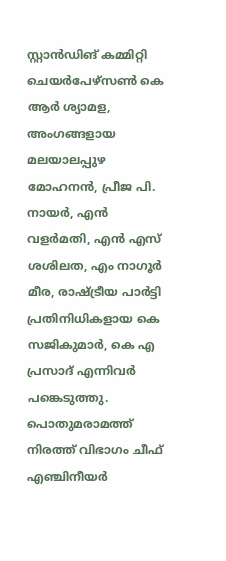സ്റ്റാന്‍ഡിങ് കമ്മിറ്റി ചെയര്‍പേഴ്‌സണ്‍ കെ ആര്‍ ശ്യാമള, അംഗങ്ങളായ മലയാലപ്പുഴ മോഹനന്‍, പ്രീജ പി.  നായര്‍, എന്‍ വളര്‍മതി, എന്‍ എസ് ശശിലത, എം നാഗൂര്‍ മീര, രാഷ്ട്രീയ പാര്‍ട്ടി പ്രതിനിധികളായ കെ സജികുമാര്‍, കെ എ പ്രസാദ് എന്നിവര്‍ പങ്കെടുത്തു. പൊതുമരാമത്ത് നിരത്ത് വിഭാഗം ചീഫ് എഞ്ചിനീയര്‍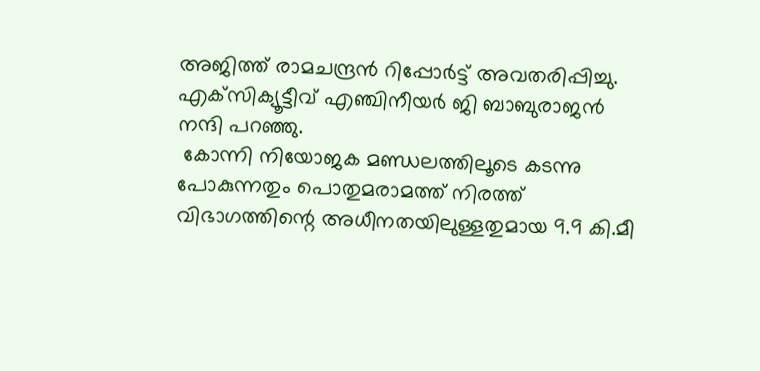അജിത്ത് രാമചന്ദ്രന്‍ റിപ്പോര്‍ട്ട് അവതരിപ്പിച്ചു. എക്‌സിക്യൂട്ടീവ് എഞ്ചിനീയര്‍ ജി ബാബുരാജന്‍ നന്ദി പറഞ്ഞു.
 കോന്നി നിയോജക മണ്ഡലത്തിലൂടെ കടന്നു പോകുന്നതും പൊതുമരാമത്ത് നിരത്ത് വിഭാഗത്തിന്റെ അധീനതയിലുള്ളതുമായ 9.9 കി.മീ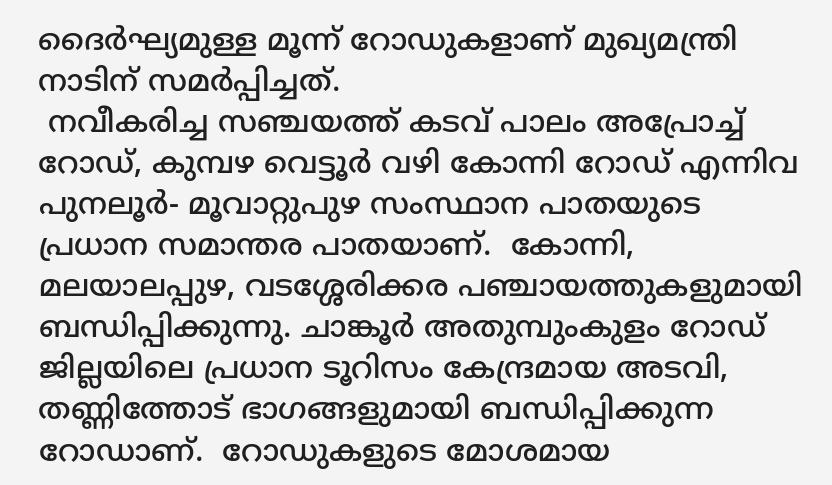ദൈര്‍ഘ്യമുള്ള മൂന്ന് റോഡുകളാണ് മുഖ്യമന്ത്രി  നാടിന് സമര്‍പ്പിച്ചത്.
 നവീകരിച്ച സഞ്ചയത്ത് കടവ് പാലം അപ്രോച്ച് റോഡ്, കുമ്പഴ വെട്ടൂര്‍ വഴി കോന്നി റോഡ് എന്നിവ പുനലൂര്‍- മൂവാറ്റുപുഴ സംസ്ഥാന പാതയുടെ പ്രധാന സമാന്തര പാതയാണ്.  കോന്നി, മലയാലപ്പുഴ, വടശ്ശേരിക്കര പഞ്ചായത്തുകളുമായി ബന്ധിപ്പിക്കുന്നു. ചാങ്കൂര്‍ അതുമ്പുംകുളം റോഡ് ജില്ലയിലെ പ്രധാന ടൂറിസം കേന്ദ്രമായ അടവി, തണ്ണിത്തോട് ഭാഗങ്ങളുമായി ബന്ധിപ്പിക്കുന്ന റോഡാണ്.  റോഡുകളുടെ മോശമായ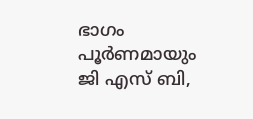ഭാഗം പൂര്‍ണമായും ജി എസ് ബി,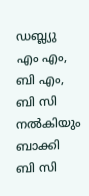ഡബ്ല്യു എം എം, ബി എം, ബി സി  നല്‍കിയും ബാക്കി  ബി സി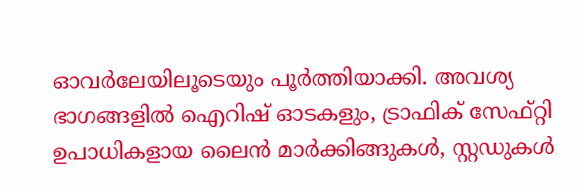ഓവര്‍ലേയിലൂടെയും പൂര്‍ത്തിയാക്കി. അവശ്യ ഭാഗങ്ങളില്‍ ഐറിഷ് ഓടകളും, ട്രാഫിക് സേഫ്റ്റി ഉപാധികളായ ലൈന്‍ മാര്‍ക്കിങ്ങുകള്‍, സ്റ്റഡുകള്‍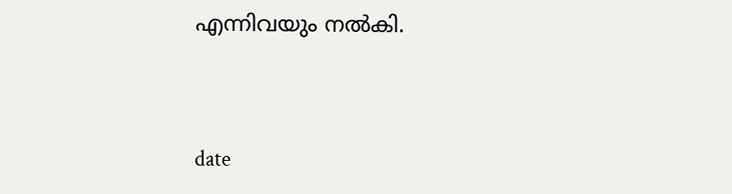എന്നിവയും നല്‍കി.



date